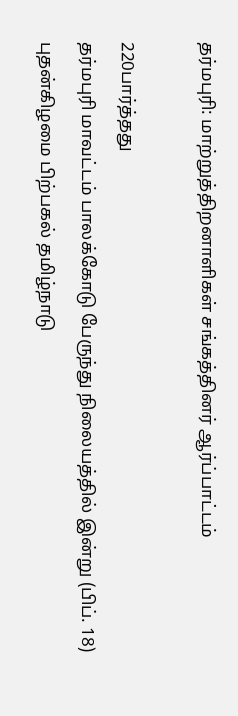தர்மபுரி: மாற்றுத்திறனாளிகள் சங்கத்தினர் ஆர்ப்பாட்டம்

220பார்த்தது
தர்மபுரி மாவட்டம் பாலக்கோடு பேருந்து நிலையத்தில் இன்று (பிப். 18) புதன்கிழமை பிற்பகல் தமிழ்நாடு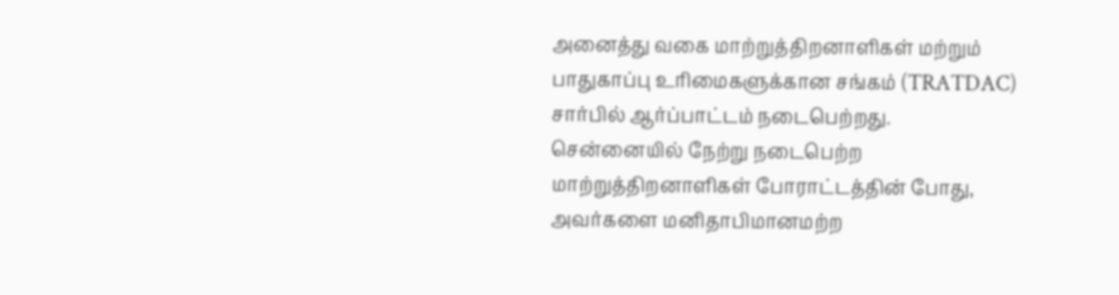அனைத்து வகை மாற்றுத்திறனாளிகள் மற்றும் பாதுகாப்பு உரிமைகளுக்கான சங்கம் (TRATDAC) சார்பில் ஆர்ப்பாட்டம் நடைபெற்றது. சென்னையில் நேற்று நடைபெற்ற மாற்றுத்திறனாளிகள் போராட்டத்தின் போது, அவர்களை மனிதாபிமானமற்ற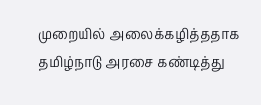முறையில் அலைக்கழித்ததாக தமிழ்நாடு அரசை கண்டித்து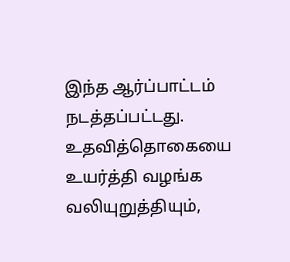இந்த ஆர்ப்பாட்டம் நடத்தப்பட்டது. உதவித்தொகையை உயர்த்தி வழங்க வலியுறுத்தியும்,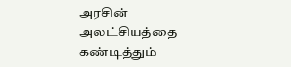அரசின் அலட்சியத்தை கண்டித்தும்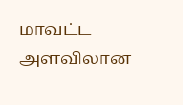மாவட்ட அளவிலான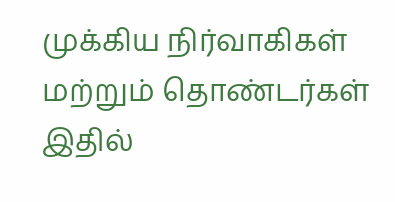முக்கிய நிர்வாகிகள் மற்றும் தொண்டர்கள் இதில்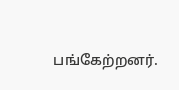பங்கேற்றனர்.